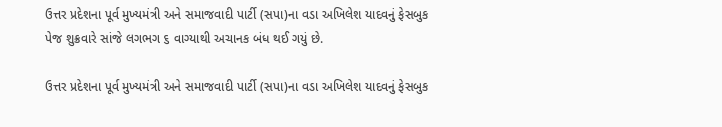ઉત્તર પ્રદેશના પૂર્વ મુખ્યમંત્રી અને સમાજવાદી પાર્ટી (સપા)ના વડા અખિલેશ યાદવનું ફેસબુક પેજ શુક્રવારે સાંજે લગભગ ૬ વાગ્યાથી અચાનક બંધ થઈ ગયું છે.

ઉત્તર પ્રદેશના પૂર્વ મુખ્યમંત્રી અને સમાજવાદી પાર્ટી (સપા)ના વડા અખિલેશ યાદવનું ફેસબુક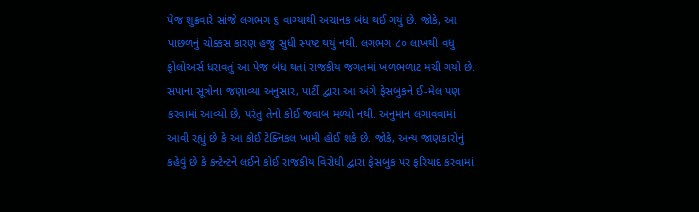પેજ શુક્રવારે સાંજે લગભગ ૬ વાગ્યાથી અચાનક બંધ થઈ ગયું છે. જોકે, આ પાછળનું ચોક્કસ કારણ હજુ સુધી સ્પષ્ટ થયું નથી. લગભગ ૮૦ લાખથી વધુ ફોલોઅર્સ ધરાવતું આ પેજ બંધ થતાં રાજકીય જગતમાં ખળભળાટ મચી ગયો છે.
સપાના સૂત્રોના જણાવ્યા અનુસાર, પાર્ટી દ્વારા આ અંગે ફેસબુકને ઈ-મેલ પણ કરવામાં આવ્યો છે, પરંતુ તેનો કોઈ જવાબ મળ્યો નથી. અનુમાન લગાવવામાં આવી રહ્યું છે કે આ કોઈ ટેક્નિકલ ખામી હોઈ શકે છે. જોકે, અન્ય જાણકારોનું કહેવું છે કે કન્ટેન્ટને લઈને કોઈ રાજકીય વિરોધી દ્વારા ફેસબુક પર ફરિયાદ કરવામાં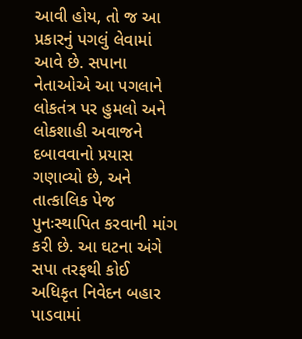આવી હોય, તો જ આ પ્રકારનું પગલું લેવામાં આવે છે. સપાના નેતાઓએ આ પગલાને લોકતંત્ર પર હુમલો અને લોકશાહી અવાજને દબાવવાનો પ્રયાસ ગણાવ્યો છે, અને તાત્કાલિક પેજ પુનઃસ્થાપિત કરવાની માંગ કરી છે. આ ઘટના અંગે સપા તરફથી કોઈ અધિકૃત નિવેદન બહાર પાડવામાં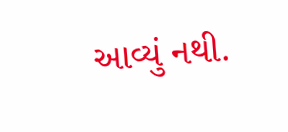આવ્યું નથી.